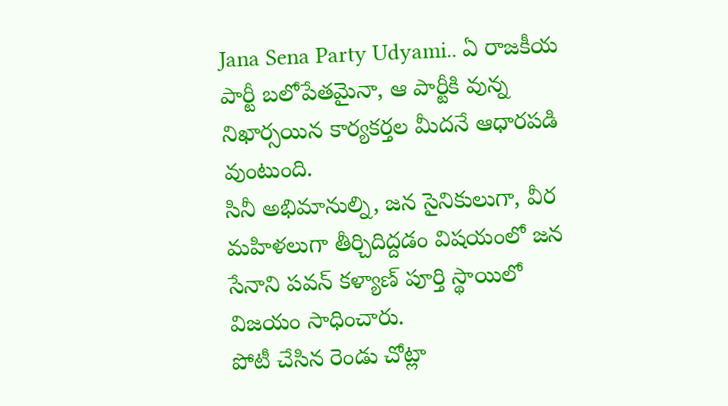Jana Sena Party Udyami.. ఏ రాజకీయ పార్టీ బలోపేతమైనా, ఆ పార్టీకి వున్న నిఖార్సయిన కార్యకర్తల మీదనే ఆధారపడి వుంటుంది.
సినీ అభిమానుల్ని, జన సైనికులుగా, వీర మహిళలుగా తీర్చిదిద్దడం విషయంలో జన సేనాని పవన్ కళ్యాణ్ పూర్తి స్థాయిలో విజయం సాధించారు.
పోటీ చేసిన రెండు చోట్లా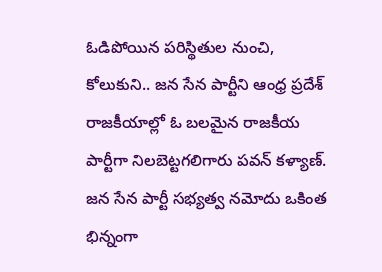ఓడిపోయిన పరిస్థితుల నుంచి, కోలుకుని.. జన సేన పార్టీని ఆంధ్ర ప్రదేశ్ రాజకీయాల్లో ఓ బలమైన రాజకీయ పార్టీగా నిలబెట్టగలిగారు పవన్ కళ్యాణ్.
జన సేన పార్టీ సభ్యత్వ నమోదు ఒకింత భిన్నంగా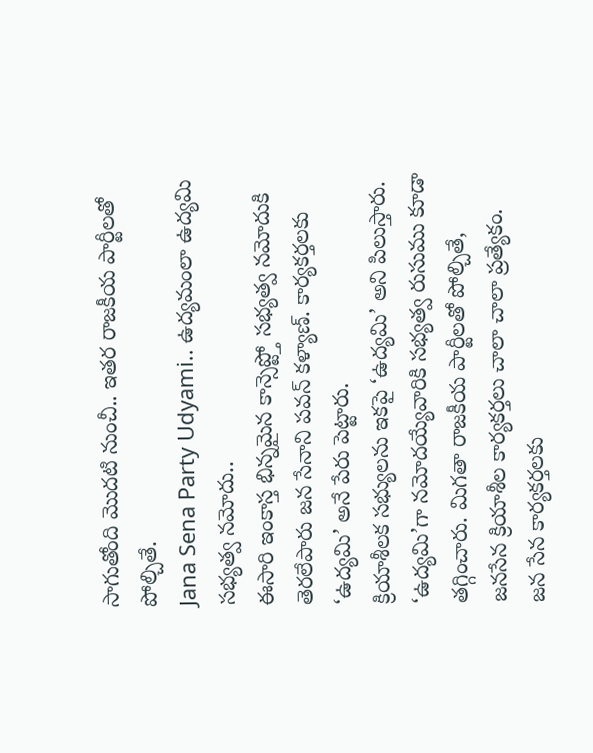సాగుతోంది మొదటి నుంచీ.. ఇతర రాజకీయ పార్టీలతో పోల్చితే.
Jana Sena Party Udyami.. ఉద్యమంలా ఉద్యమి సభ్యత్వ నమోదు..
ఈసారి ఇంకాస్త భిన్నమైన కాన్సెప్ట్తో సభ్యత్వ నమోదుకి తెరలేపారు జన సేనాని పవన్ కళ్యాణ్. కార్యకర్తలకు ‘ఉద్యమి’ అనే పేరు పెట్టారు.
క్రియాశీలక సభ్యులను ఇకపై ‘ఉద్యమి’ అని పిలుస్తారు. ‘ఉద్యమి’గా నమోదయ్యేవారికి సభ్యత్వ రుసుము కూడా తగ్గించారు. మిగతా రాజకీయ పార్టీలతో పోల్చితే, జనసేన క్రియాశీల కార్యకర్తలు చాలా చాలా ప్రత్యేకం.
జన సేన కార్యకర్తలకు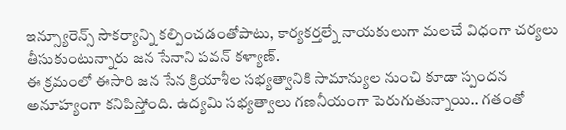ఇన్స్యూరెన్స్ సౌకర్యాన్ని కల్పించడంతోపాటు, కార్యకర్తల్నే నాయకులుగా మలచే విధంగా చర్యలు తీసుకుంటున్నారు జన సేనాని పవన్ కళ్యాణ్.
ఈ క్రమంలో ఈసారి జన సేన క్రియాశీల సభ్యత్వానికి సామాన్యుల నుంచి కూడా స్పందన అనూహ్యంగా కనిపిస్తోంది. ఉద్యమి సభ్యత్వాలు గణనీయంగా పెరుగుతున్నాయి.. గతంతో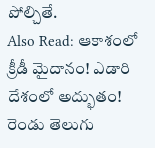పోల్చితే.
Also Read: ఆకాశంలో క్రీడీ మైదానం! ఎడారి దేశంలో అద్భుతం!
రెండు తెలుగు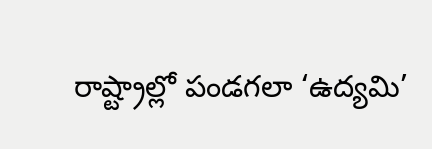రాష్ట్రాల్లో పండగలా ‘ఉద్యమి’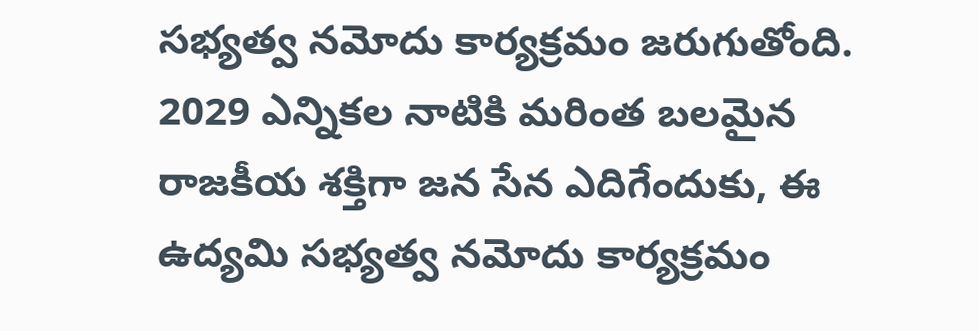సభ్యత్వ నమోదు కార్యక్రమం జరుగుతోంది. 2029 ఎన్నికల నాటికి మరింత బలమైన రాజకీయ శక్తిగా జన సేన ఎదిగేందుకు, ఈ ఉద్యమి సభ్యత్వ నమోదు కార్యక్రమం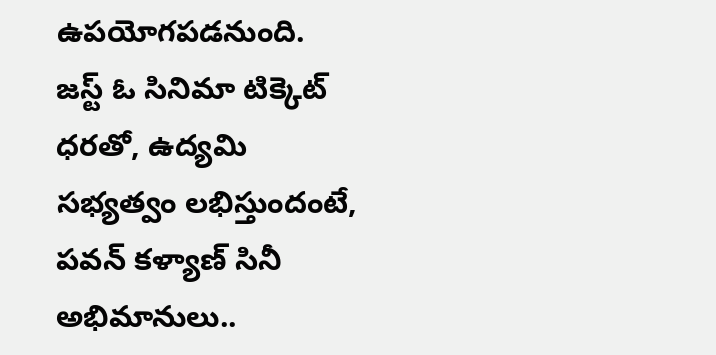ఉపయోగపడనుంది.
జస్ట్ ఓ సినిమా టిక్కెట్ ధరతో, ఉద్యమి సభ్యత్వం లభిస్తుందంటే, పవన్ కళ్యాణ్ సినీ అభిమానులు..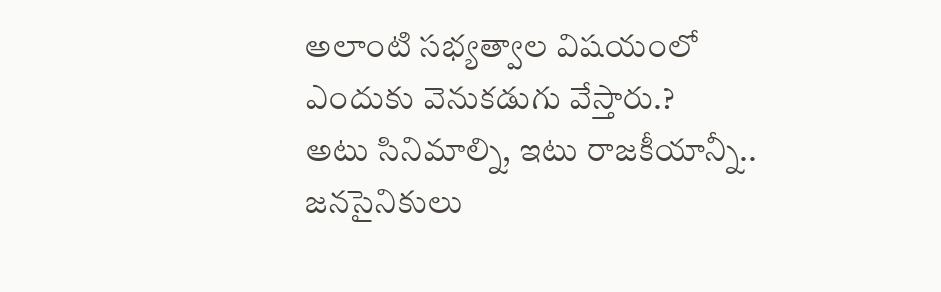అలాంటి సభ్యత్వాల విషయంలో ఎందుకు వెనుకడుగు వేస్తారు.?
అటు సినిమాల్ని, ఇటు రాజకీయాన్నీ.. జనసైనికులు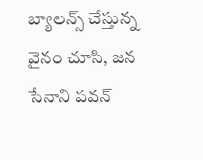బ్యాలన్స్ చేస్తున్న వైనం చూసి, జన సేనాని పవన్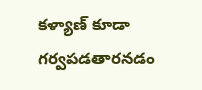కళ్యాణ్ కూడా గర్వపడతారనడం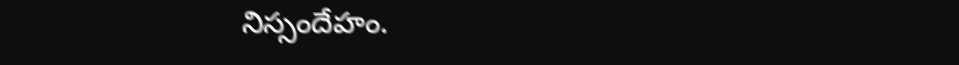నిస్సందేహం.